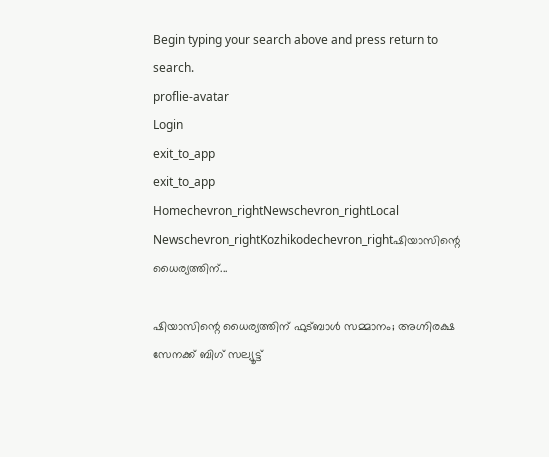Begin typing your search above and press return to search.
proflie-avatar
Login
exit_to_app
exit_to_app
Homechevron_rightNewschevron_rightLocal Newschevron_rightKozhikodechevron_rightഷിയാസിന്റെ ധൈര്യത്തിന്...

ഷിയാസിന്റെ ധൈര്യത്തിന് ഫുട്ബാൾ സമ്മാനം; അഗ്നിരക്ഷ സേനക്ക് ബിഗ് സല്യൂട്ട്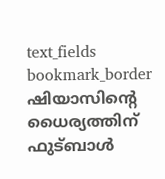text_fields
bookmark_border
ഷിയാസിന്റെ ധൈര്യത്തിന് ഫുട്ബാൾ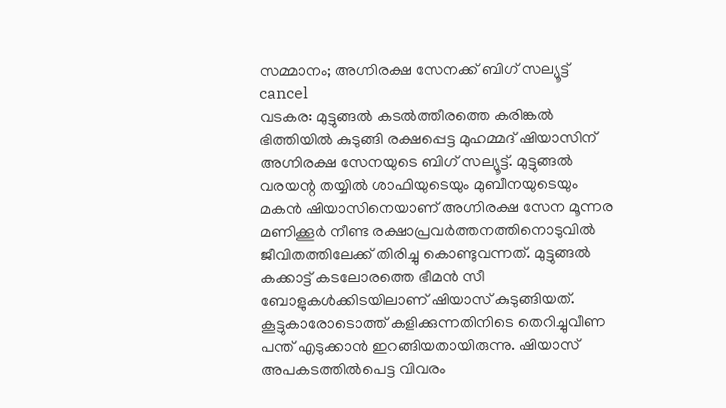സമ്മാനം; അഗ്നിരക്ഷ സേനക്ക് ബിഗ് സല്യൂട്ട്
cancel
വടകര: മുട്ടുങ്ങൽ കടൽത്തീരത്തെ കരിങ്കൽ ഭിത്തിയിൽ കുടുങ്ങി രക്ഷപ്പെട്ട മുഹമ്മദ് ഷിയാസിന് അഗ്നിരക്ഷ സേനയുടെ ബിഗ് സല്യൂട്ട്. മുട്ടുങ്ങൽ വരയന്റ തയ്യിൽ ശാഫിയുടെയും മുബീനയുടെയും മകൻ ഷിയാസിനെയാണ് അഗ്നിരക്ഷ സേന മൂന്നര മണിക്കൂർ നീണ്ട രക്ഷാപ്രവർത്തനത്തിനൊടുവിൽ ജീവിതത്തിലേക്ക് തിരിച്ചു കൊണ്ടുവന്നത്. മുട്ടുങ്ങൽ കക്കാട്ട് കടലോരത്തെ ഭീമൻ സീ ബോളുകൾക്കിടയിലാണ് ഷിയാസ് കുടുങ്ങിയത്. കൂട്ടുകാരോടൊത്ത് കളിക്കുന്നതിനിടെ തെറിച്ചുവീണ പന്ത് എടുക്കാൻ ഇറങ്ങിയതായിരുന്നു. ഷിയാസ് അപകടത്തിൽപെട്ട വിവരം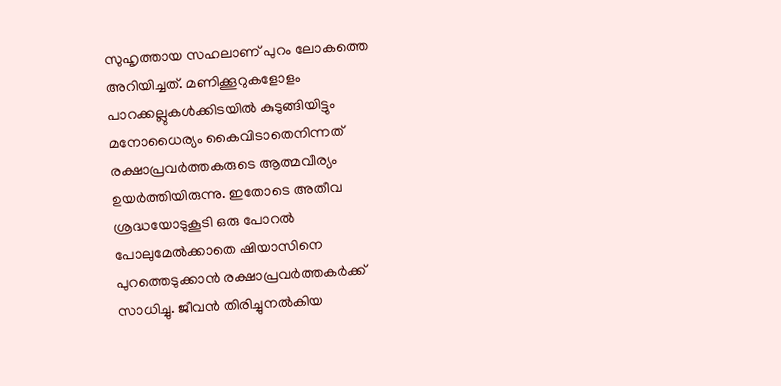സുഹൃത്തായ സഹലാണ് പുറം ലോകത്തെ അറിയിച്ചത്. മണിക്കൂറുകളോളം പാറക്കല്ലുകൾക്കിടയിൽ കുടുങ്ങിയിട്ടും മനോധൈര്യം കൈവിടാതെനിന്നത് രക്ഷാപ്രവർത്തകരുടെ ആത്മവീര്യം ഉയർത്തിയിരുന്നു. ഇതോടെ അതീവ ശ്രദ്ധയോടുകൂടി ഒരു പോറൽ പോലുമേൽക്കാതെ ഷിയാസിനെ പുറത്തെടുക്കാൻ രക്ഷാപ്രവർത്തകർക്ക് സാധിച്ചു. ജീവൻ തിരിച്ചുനൽകിയ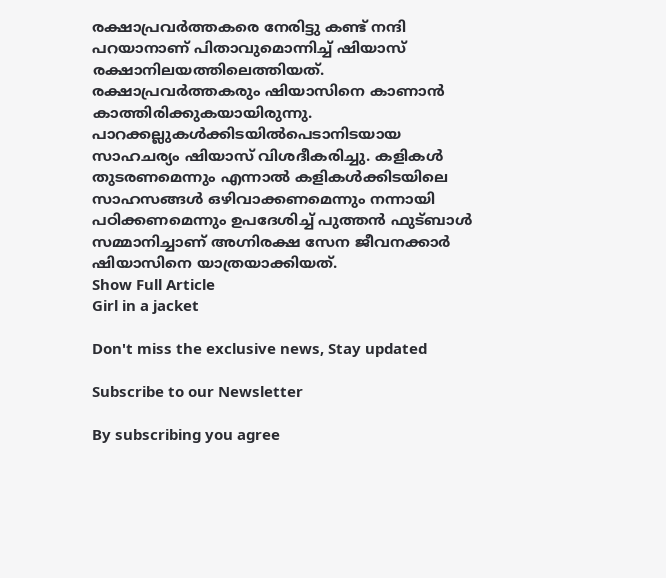രക്ഷാപ്രവർത്തകരെ നേരിട്ടു കണ്ട് നന്ദി പറയാനാണ് പിതാവുമൊന്നിച്ച് ഷിയാസ് രക്ഷാനിലയത്തിലെത്തിയത്. രക്ഷാപ്രവർത്തകരും ഷിയാസിനെ കാണാൻ കാത്തിരിക്കുകയായിരുന്നു. പാറക്കല്ലുകൾക്കിടയിൽപെടാനിടയായ സാഹചര്യം ഷിയാസ് വിശദീകരിച്ചു. കളികൾ തുടരണമെന്നും എന്നാൽ കളികൾക്കിടയിലെ സാഹസങ്ങൾ ഒഴിവാക്കണമെന്നും നന്നായി പഠിക്കണമെന്നും ഉപദേശിച്ച് പുത്തൻ ഫുട്ബാൾ സമ്മാനിച്ചാണ് അഗ്നിരക്ഷ സേന ജീവനക്കാർ ഷിയാസിനെ യാത്രയാക്കിയത്.
Show Full Article
Girl in a jacket

Don't miss the exclusive news, Stay updated

Subscribe to our Newsletter

By subscribing you agree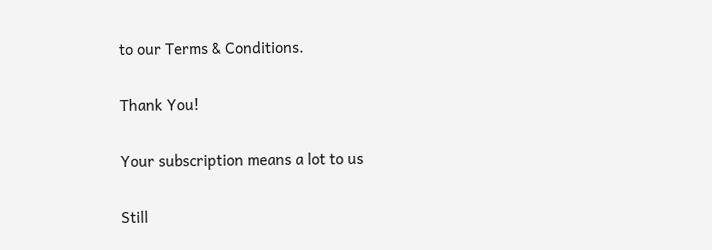to our Terms & Conditions.

Thank You!

Your subscription means a lot to us

Still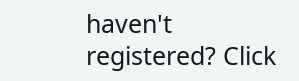haven't registered? Click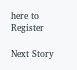here to Register

Next Story